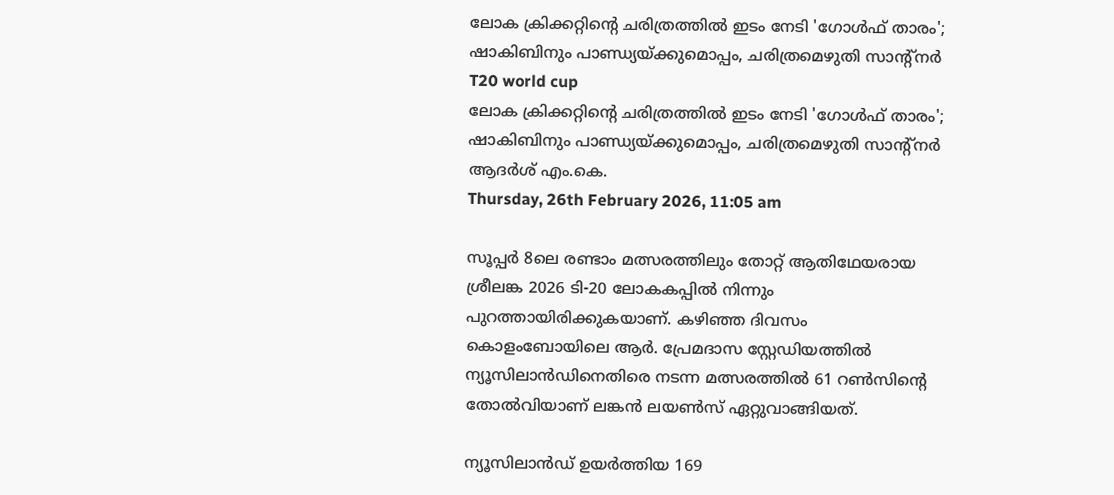ലോക ക്രിക്കറ്റിന്റെ ചരിത്രത്തില്‍ ഇടം നേടി 'ഗോള്‍ഫ് താരം'; ഷാകിബിനും പാണ്ഡ്യയ്ക്കുമൊപ്പം, ചരിത്രമെഴുതി സാന്റ്‌നര്‍
T20 world cup
ലോക ക്രിക്കറ്റിന്റെ ചരിത്രത്തില്‍ ഇടം നേടി 'ഗോള്‍ഫ് താരം'; ഷാകിബിനും പാണ്ഡ്യയ്ക്കുമൊപ്പം, ചരിത്രമെഴുതി സാന്റ്‌നര്‍
ആദര്‍ശ് എം.കെ.
Thursday, 26th February 2026, 11:05 am

സൂപ്പര്‍ 8ലെ രണ്ടാം മത്സരത്തിലും തോറ്റ് ആതിഥേയരായ ശ്രീലങ്ക 2026 ടി-20 ലോകകപ്പില്‍ നിന്നും പുറത്തായിരിക്കുകയാണ്. കഴിഞ്ഞ ദിവസം കൊളംബോയിലെ ആര്‍. പ്രേമദാസ സ്റ്റേഡിയത്തില്‍ ന്യൂസിലാന്‍ഡിനെതിരെ നടന്ന മത്സരത്തില്‍ 61 റണ്‍സിന്റെ തോല്‍വിയാണ് ലങ്കന്‍ ലയണ്‍സ് ഏറ്റുവാങ്ങിയത്.

ന്യൂസിലാന്‍ഡ് ഉയര്‍ത്തിയ 169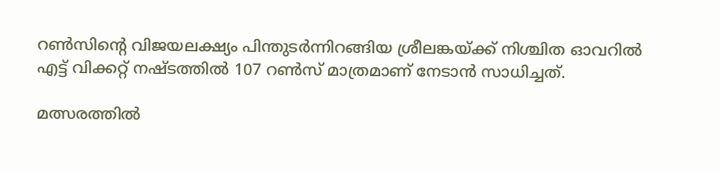റണ്‍സിന്റെ വിജയലക്ഷ്യം പിന്തുടര്‍ന്നിറങ്ങിയ ശ്രീലങ്കയ്ക്ക് നിശ്ചിത ഓവറില്‍ എട്ട് വിക്കറ്റ് നഷ്ടത്തില്‍ 107 റണ്‍സ് മാത്രമാണ് നേടാന്‍ സാധിച്ചത്.

മത്സരത്തില്‍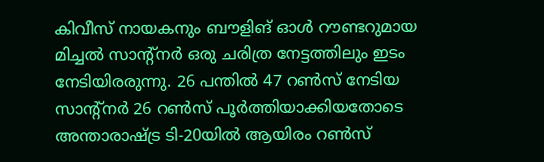കിവീസ് നായകനും ബൗളിങ് ഓള്‍ റൗണ്ടറുമായ മിച്ചല്‍ സാന്റ്‌നര്‍ ഒരു ചരിത്ര നേട്ടത്തിലും ഇടം നേടിയിരരുന്നു. 26 പന്തില്‍ 47 റണ്‍സ് നേടിയ സാന്റ്‌നര്‍ 26 റണ്‍സ് പൂര്‍ത്തിയാക്കിയതോടെ അന്താരാഷ്ട്ര ടി-20യില്‍ ആയിരം റണ്‍സ്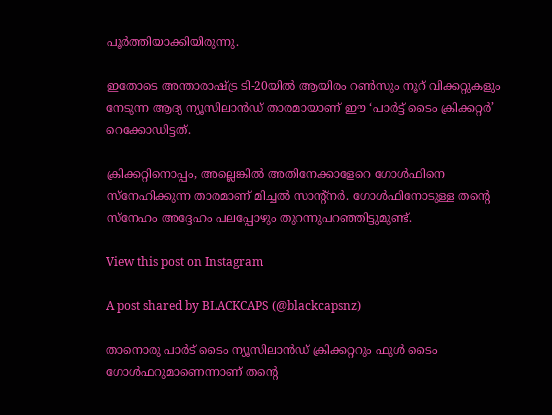പൂര്‍ത്തിയാക്കിയിരുന്നു.

ഇതോടെ അന്താരാഷ്ട്ര ടി-20യില്‍ ആയിരം റണ്‍സും നൂറ് വിക്കറ്റുകളും നേടുന്ന ആദ്യ ന്യൂസിലാന്‍ഡ് താരമായാണ് ഈ ‘പാര്‍ട്ട് ടൈം ക്രിക്കറ്റര്‍’ റെക്കോഡിട്ടത്.

ക്രിക്കറ്റിനൊപ്പം, അല്ലെങ്കില്‍ അതിനേക്കാളേറെ ഗോള്‍ഫിനെ സ്‌നേഹിക്കുന്ന താരമാണ് മിച്ചല്‍ സാന്റ്‌നര്‍. ഗോള്‍ഫിനോടുള്ള തന്റെ സ്‌നേഹം അദ്ദേഹം പലപ്പോഴും തുറന്നുപറഞ്ഞിട്ടുമുണ്ട്.

View this post on Instagram

A post shared by BLACKCAPS (@blackcapsnz)

താനൊരു പാര്‍ട് ടൈം ന്യൂസിലാന്‍ഡ് ക്രിക്കറ്ററും ഫുള്‍ ടൈം ഗോള്‍ഫറുമാണെന്നാണ് തന്റെ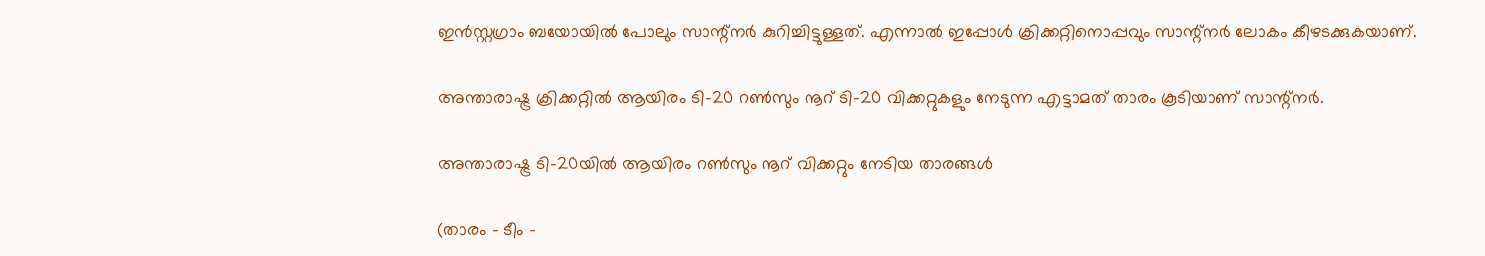ഇന്‍സ്റ്റഗ്രാം ബയോയില്‍ പോലും സാന്റ്‌നര്‍ കുറിച്ചിട്ടുള്ളത്. എന്നാല്‍ ഇപ്പോള്‍ ക്രിക്കറ്റിനൊപ്പവും സാന്റ്‌നര്‍ ലോകം കീഴടക്കുകയാണ്.

അന്താരാഷ്ട്ര ക്രിക്കറ്റില്‍ ആയിരം ടി-20 റണ്‍സും നൂറ് ടി-20 വിക്കറ്റുകളും നേടുന്ന എട്ടാമത് താരം കൂടിയാണ് സാന്റ്‌നര്‍.

അന്താരാഷ്ട്ര ടി-20യില്‍ ആയിരം റണ്‍സും നൂറ് വിക്കറ്റും നേടിയ താരങ്ങള്‍

(താരം – ടീം –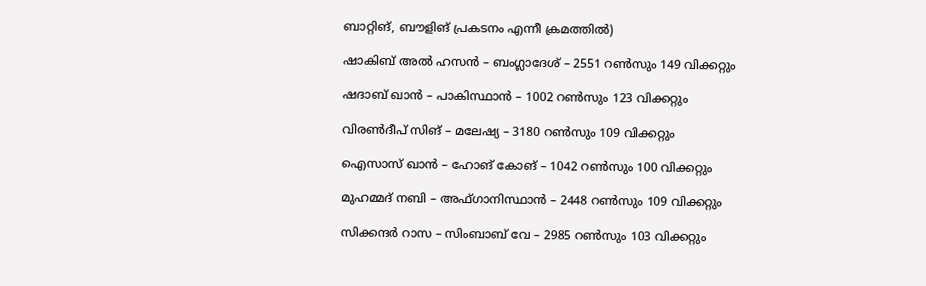ബാറ്റിങ്, ബൗളിങ് പ്രകടനം എന്നീ ക്രമത്തില്‍)

ഷാകിബ് അല്‍ ഹസന്‍ – ബംഗ്ലാദേശ് – 2551 റണ്‍സും 149 വിക്കറ്റും

ഷദാബ് ഖാന്‍ – പാകിസ്ഥാന്‍ – 1002 റണ്‍സും 123 വിക്കറ്റും

വിരണ്‍ദീപ് സിങ് – മലേഷ്യ – 3180 റണ്‍സും 109 വിക്കറ്റും

ഐസാസ് ഖാന്‍ – ഹോങ് കോങ് – 1042 റണ്‍സും 100 വിക്കറ്റും

മുഹമ്മദ് നബി – അഫ്ഗാനിസ്ഥാന്‍ – 2448 റണ്‍സും 109 വിക്കറ്റും

സിക്കന്ദര്‍ റാസ – സിംബാബ് വേ – 2985 റണ്‍സും 103 വിക്കറ്റും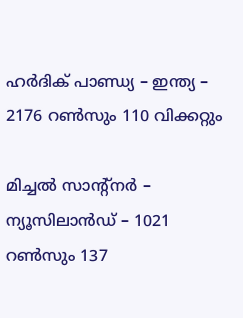ഹര്‍ദിക് പാണ്ഡ്യ – ഇന്ത്യ – 2176 റണ്‍സും 110 വിക്കറ്റും

മിച്ചല്‍ സാന്റ്‌നര്‍ – ന്യൂസിലാന്‍ഡ് – 1021 റണ്‍സും 137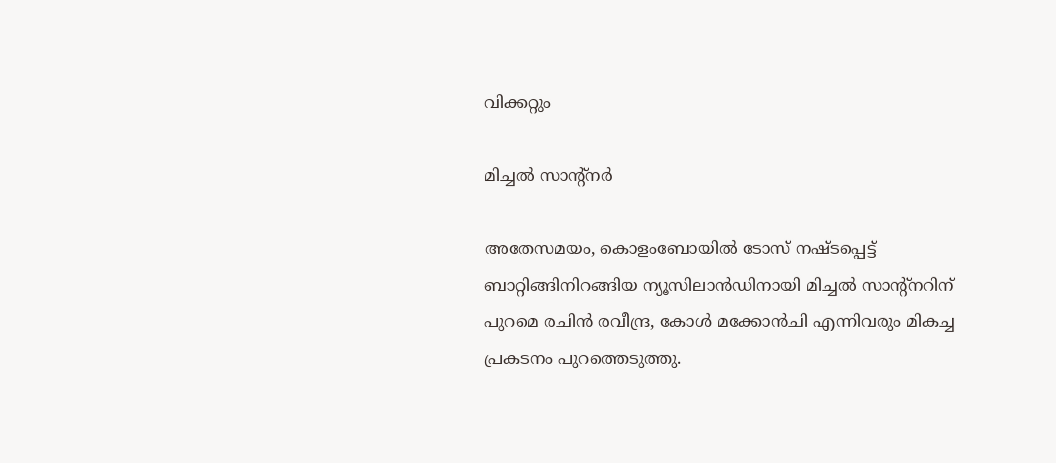വിക്കറ്റും

മിച്ചല്‍ സാന്റ്‌നര്‍

അതേസമയം, കൊളംബോയില്‍ ടോസ് നഷ്ടപ്പെട്ട് ബാറ്റിങ്ങിനിറങ്ങിയ ന്യൂസിലാന്‍ഡിനായി മിച്ചല്‍ സാന്റ്‌നറിന് പുറമെ രചിന്‍ രവീന്ദ്ര, കോള്‍ മക്കോന്‍ചി എന്നിവരും മികച്ച പ്രകടനം പുറത്തെടുത്തു.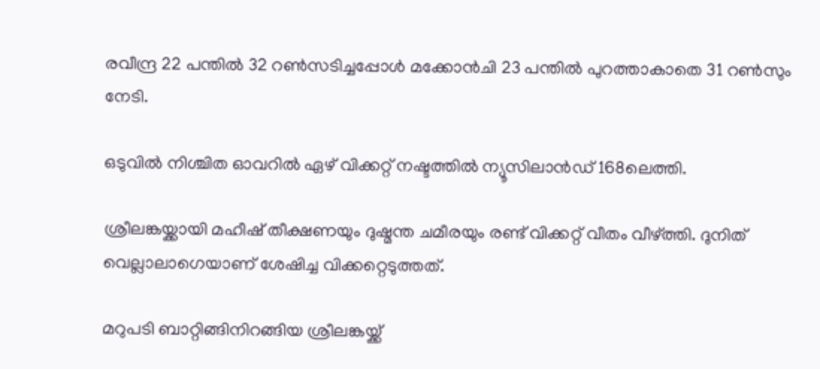രവീന്ദ്ര 22 പന്തില്‍ 32 റണ്‍സടിച്ചപ്പോള്‍ മക്കോന്‍ചി 23 പന്തില്‍ പുറത്താകാതെ 31 റണ്‍സും നേടി.

ഒടുവില്‍ നിശ്ചിത ഓവറില്‍ ഏഴ് വിക്കറ്റ് നഷ്ടത്തില്‍ ന്യൂസിലാന്‍ഡ് 168ലെത്തി.

ശ്രീലങ്കയ്ക്കായി മഹീഷ് തീക്ഷണയും ദുഷ്മന്ത ചമീരയും രണ്ട് വിക്കറ്റ് വീതം വീഴ്ത്തി. ദുനിത് വെല്ലാലാഗെയാണ് ശേഷിച്ച വിക്കറ്റെടുത്തത്.

മറുപടി ബാറ്റിങ്ങിനിറങ്ങിയ ശ്രീലങ്കയ്ക്ക്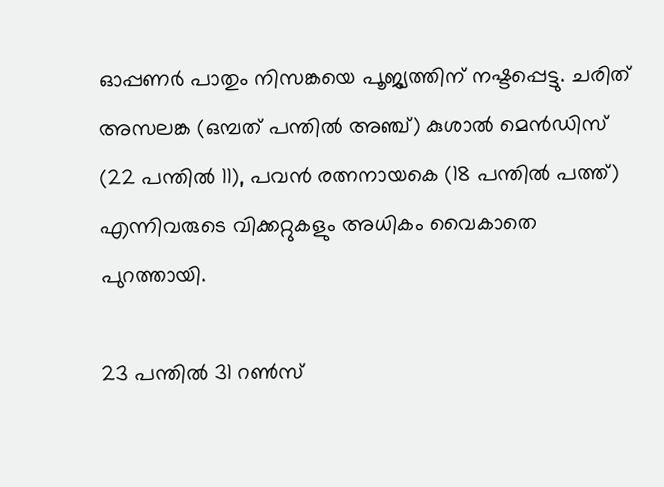ഓപ്പണര്‍ പാതും നിസങ്കയെ പൂജ്യത്തിന് നഷ്ടപ്പെട്ടു. ചരിത് അസലങ്ക (ഒമ്പത് പന്തില്‍ അഞ്ച്) കുശാല്‍ മെന്‍ഡിസ് (22 പന്തില്‍ 11), പവന്‍ രത്നനായകെ (18 പന്തില്‍ പത്ത്) എന്നിവരുടെ വിക്കറ്റുകളും അധികം വൈകാതെ പുറത്തായി.

23 പന്തില്‍ 31 റണ്‍സ്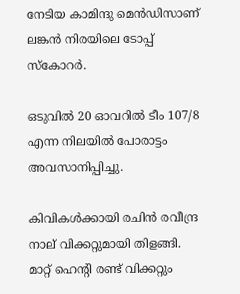നേടിയ കാമിന്ദു മെന്‍ഡിസാണ് ലങ്കന്‍ നിരയിലെ ടോപ്പ് സ്‌കോറര്‍.

ഒടുവില്‍ 20 ഓവറില്‍ ടീം 107/8 എന്ന നിലയില്‍ പോരാട്ടം അവസാനിപ്പിച്ചു.

കിവികള്‍ക്കായി രചിന്‍ രവീന്ദ്ര നാല് വിക്കറ്റുമായി തിളങ്ങി. മാറ്റ് ഹെന്റി രണ്ട് വിക്കറ്റും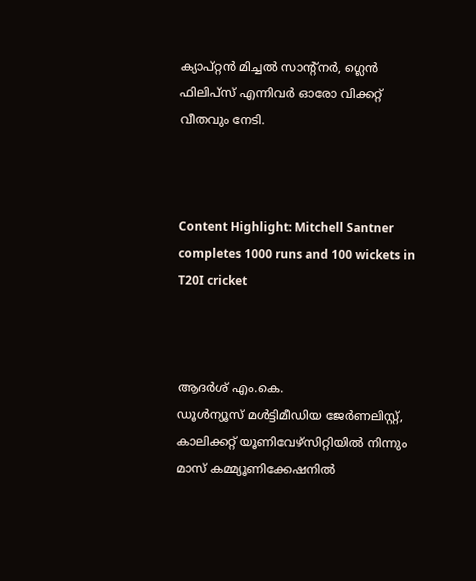ക്യാപ്റ്റന്‍ മിച്ചല്‍ സാന്റ്നര്‍, ഗ്ലെന്‍ ഫിലിപ്സ് എന്നിവര്‍ ഓരോ വിക്കറ്റ് വീതവും നേടി.



Content Highlight: Mitchell Santner completes 1000 runs and 100 wickets in T20I cricket



ആദര്‍ശ് എം.കെ.
ഡൂള്‍ന്യൂസ് മള്‍ട്ടിമീഡിയ ജേര്‍ണലിസ്റ്റ്, കാലിക്കറ്റ് യൂണിവേഴ്സിറ്റിയില്‍ നിന്നും മാസ് കമ്മ്യൂണിക്കേഷനില്‍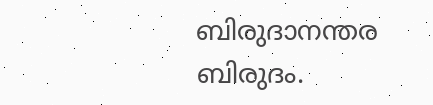ബിരുദാനന്തര ബിരുദം.